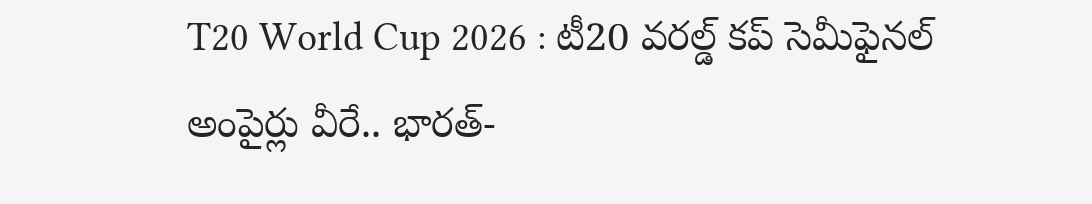T20 World Cup 2026 : టీ20 వరల్డ్ కప్ సెమీఫైనల్ అంపైర్లు వీరే.. భారత్-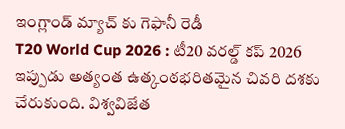ఇంగ్లాండ్ మ్యాచ్ కు గెఫానీ రెడీ
T20 World Cup 2026 : టీ20 వరల్డ్ కప్ 2026 ఇప్పుడు అత్యంత ఉత్కంఠభరితమైన చివరి దశకు చేరుకుంది. విశ్వవిజేత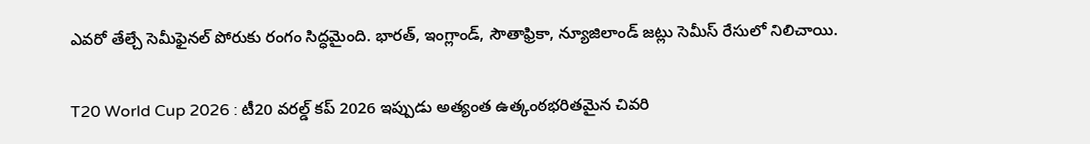ఎవరో తేల్చే సెమీఫైనల్ పోరుకు రంగం సిద్ధమైంది. భారత్, ఇంగ్లాండ్, సౌతాఫ్రికా, న్యూజిలాండ్ జట్లు సెమీస్ రేసులో నిలిచాయి.

T20 World Cup 2026 : టీ20 వరల్డ్ కప్ 2026 ఇప్పుడు అత్యంత ఉత్కంఠభరితమైన చివరి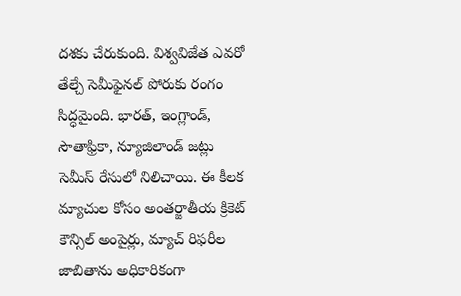దశకు చేరుకుంది. విశ్వవిజేత ఎవరో తేల్చే సెమీఫైనల్ పోరుకు రంగం సిద్ధమైంది. భారత్, ఇంగ్లాండ్, సౌతాఫ్రికా, న్యూజిలాండ్ జట్లు సెమీస్ రేసులో నిలిచాయి. ఈ కీలక మ్యాచుల కోసం అంతర్జాతీయ క్రికెట్ కౌన్సిల్ అంపైర్లు, మ్యాచ్ రిఫరీల జాబితాను అధికారికంగా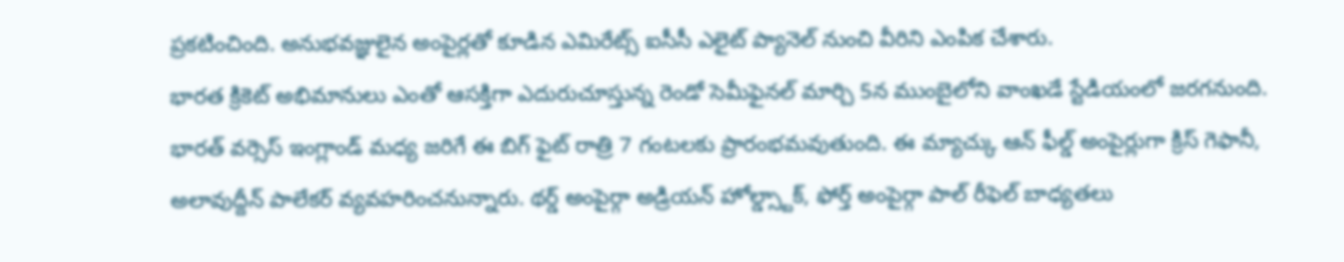ప్రకటించింది. అనుభవజ్ఞులైన అంపైర్లతో కూడిన ఎమిరేట్స్ ఐసీసీ ఎలైట్ ప్యానెల్ నుంచి వీరిని ఎంపిక చేశారు.
భారత క్రికెట్ అభిమానులు ఎంతో ఆసక్తిగా ఎదురుచూస్తున్న రెండో సెమీఫైనల్ మార్చి 5న ముంబైలోని వాంఖడే స్టేడియంలో జరగనుంది. భారత్ వర్సెస్ ఇంగ్లాండ్ మధ్య జరిగే ఈ బిగ్ ఫైట్ రాత్రి 7 గంటలకు ప్రారంభమవుతుంది. ఈ మ్యాచ్కు ఆన్ ఫీల్డ్ అంపైర్లుగా క్రిస్ గెఫానీ, అలావుద్దీన్ పాలేకర్ వ్యవహరించనున్నారు. థర్డ్ అంపైర్గా అడ్రియన్ హోల్డ్స్టాక్, ఫోర్త్ అంపైర్గా పాల్ రీఫెల్ బాధ్యతలు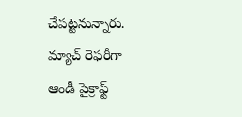చేపట్టనున్నారు. మ్యాచ్ రెఫరీగా ఆండీ పైక్రాఫ్ట్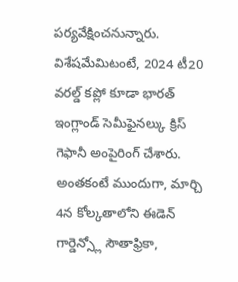పర్యవేక్షించనున్నారు. విశేషమేమిటంటే, 2024 టీ20 వరల్డ్ కప్లో కూడా భారత్ ఇంగ్లాండ్ సెమీఫైనల్కు క్రిస్ గెఫానీ అంపైరింగ్ చేశారు.
అంతకంటే ముందుగా, మార్చి 4న కోల్కతాలోని ఈడెన్ గార్డెన్స్లో సౌతాఫ్రికా,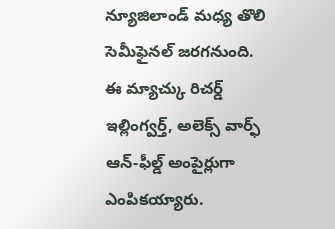న్యూజిలాండ్ మధ్య తొలి సెమీఫైనల్ జరగనుంది. ఈ మ్యాచ్కు రిచర్డ్ ఇల్లింగ్వర్త్, అలెక్స్ వార్ఫ్ ఆన్-ఫీల్డ్ అంపైర్లుగా ఎంపికయ్యారు.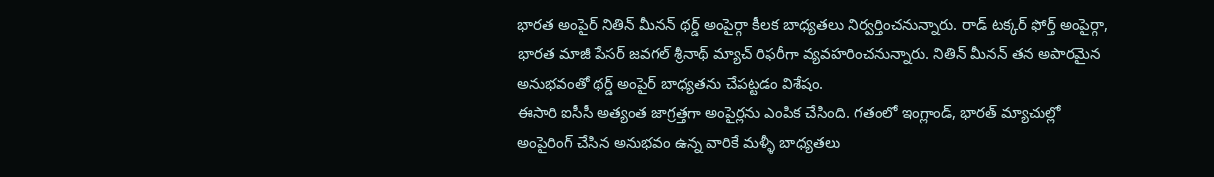భారత అంపైర్ నితిన్ మీనన్ థర్డ్ అంపైర్గా కీలక బాధ్యతలు నిర్వర్తించనున్నారు. రాడ్ టక్కర్ ఫోర్త్ అంపైర్గా, భారత మాజీ పేసర్ జవగల్ శ్రీనాథ్ మ్యాచ్ రిఫరీగా వ్యవహరించనున్నారు. నితిన్ మీనన్ తన అపారమైన అనుభవంతో థర్డ్ అంపైర్ బాధ్యతను చేపట్టడం విశేషం.
ఈసారి ఐసీసీ అత్యంత జాగ్రత్తగా అంపైర్లను ఎంపిక చేసింది. గతంలో ఇంగ్లాండ్, భారత్ మ్యాచుల్లో అంపైరింగ్ చేసిన అనుభవం ఉన్న వారికే మళ్ళీ బాధ్యతలు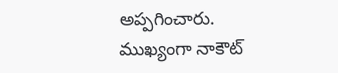అప్పగించారు. ముఖ్యంగా నాకౌట్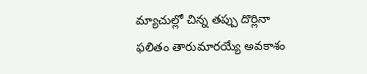మ్యాచుల్లో చిన్న తప్పు దొర్లినా ఫలితం తారుమారయ్యే అవకాశం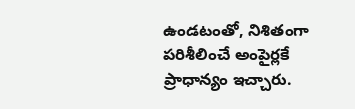ఉండటంతో, నిశితంగా పరిశీలించే అంపైర్లకే ప్రాధాన్యం ఇచ్చారు.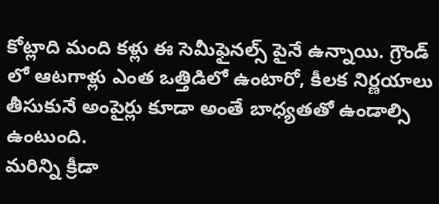కోట్లాది మంది కళ్లు ఈ సెమీఫైనల్స్ పైనే ఉన్నాయి. గ్రౌండ్ లో ఆటగాళ్లు ఎంత ఒత్తిడిలో ఉంటారో, కీలక నిర్ణయాలు తీసుకునే అంపైర్లు కూడా అంతే బాధ్యతతో ఉండాల్సి ఉంటుంది.
మరిన్ని క్రీడా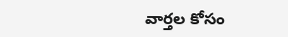వార్తల కోసం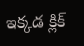ఇక్కడ క్లిక్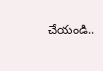చేయండి..